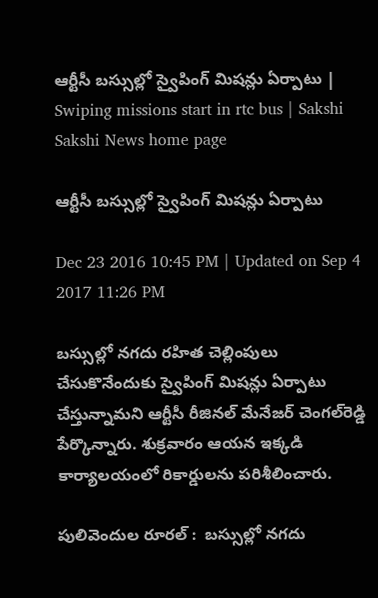ఆర్టీసీ బస్సుల్లో స్వైపింగ్‌ మిషన్లు ఏర్పాటు | Swiping missions start in rtc bus | Sakshi
Sakshi News home page

ఆర్టీసీ బస్సుల్లో స్వైపింగ్‌ మిషన్లు ఏర్పాటు

Dec 23 2016 10:45 PM | Updated on Sep 4 2017 11:26 PM

బస్సుల్లో నగదు రహిత చెల్లింపులు చేసుకొనేందుకు స్వైపింగ్‌ మిషన్లు ఏర్పాటు చేస్తున్నామని ఆర్టీసీ రీజినల్‌ మేనేజర్‌ చెంగల్‌రెడ్డి పేర్కొన్నారు. శుక్రవారం ఆయన ఇక్కడి కార్యాలయంలో రికార్డులను పరిశీలించారు.

పులివెందుల రూరల్‌ :  బస్సుల్లో నగదు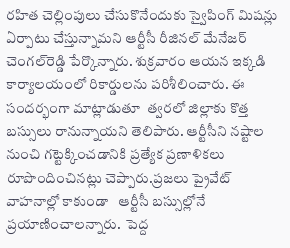రహిత చెల్లింపులు చేసుకొనేందుకు స్వైపింగ్‌ మిషన్లు ఏర్పాటు చేస్తున్నామని ఆర్టీసీ రీజినల్‌ మేనేజర్‌ చెంగల్‌రెడ్డి పేర్కొన్నారు. శుక్రవారం ఆయన ఇక్కడి కార్యాలయంలో రికార్డులను పరిశీలించారు. ఈ సందర్భంగా మాట్లాడుతూ  త్వరలో జిల్లాకు కొత్త బస్సులు రానున్నాయని తెలిపారు. ఆర్టీసీని నష్టాల నుంచి గట్టెక్కించడానికి ప్రత్యేక ప్రణాళికలు రూపొందించినట్లు చెప్పారు.ప్రజలు ప్రైవేట్‌ వాహనాల్లో కాకుండా   ఆర్టీసీ బస్సుల్లోనే ప్రయాణించాలన్నారు.  పెద్ద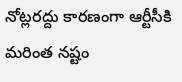నోట్లరద్దు కారణంగా ఆర్టీసీకి మరింత నష్టం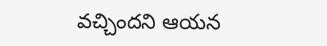వచ్చిందని ఆయన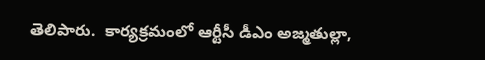తెలిపారు.  కార్యక్రమంలో ఆర్టీసీ డీఎం అజ్మతుల్లా,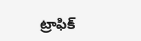ట్రాఫిక్‌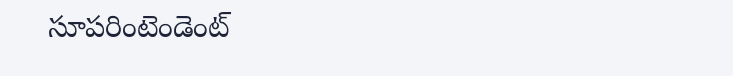సూపరింటెండెంట్‌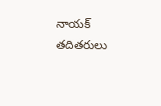నాయక్‌ తదితరులు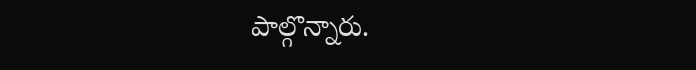పాల్గొన్నారు.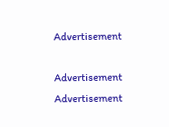Advertisement

Advertisement
Advertisement